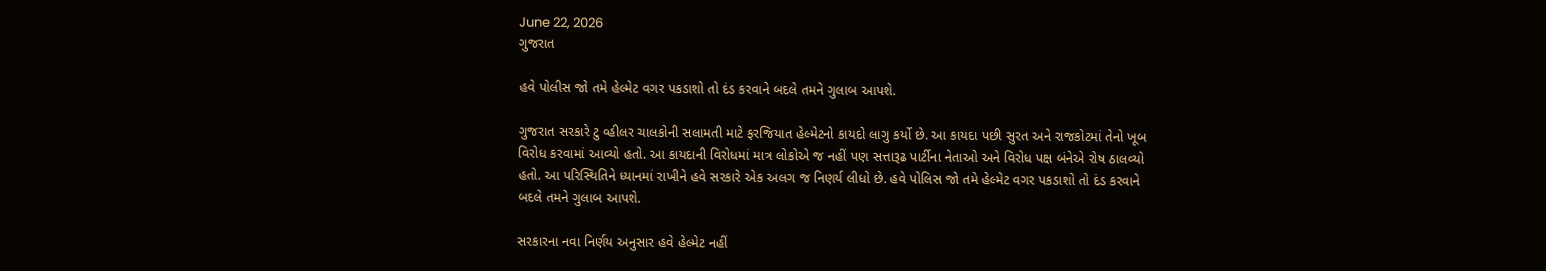June 22, 2026
ગુજરાત

હવે પોલીસ જો તમે હેલ્મેટ વગર પકડાશો તો દંડ કરવાને બદલે તમને ગુલાબ આપશે.

ગુજરાત સરકારે ટુ વ્હીલર ચાલકોની સલામતી માટે ફરજિયાત હેલ્મેટનો કાયદો લાગુ કર્યો છે. આ કાયદા પછી સુરત અને રાજકોટમાં તેનો ખૂબ વિરોધ કરવામાં આવ્યો હતો. આ કાયદાની વિરોધમાં માત્ર લોકોએ જ નહીં પણ સત્તારૂઢ પાર્ટીના નેતાઓ અને વિરોધ પક્ષ બંનેએ રોષ ઠાલવ્યો હતો. આ પરિસ્થિતિને ધ્યાનમાં રાખીને હવે સરકારે એક અલગ જ નિણર્ય લીધો છે. હવે પોલિસ જો તમે હેલ્મેટ વગર પકડાશો તો દંડ કરવાને બદલે તમને ગુલાબ આપશે.

સરકારના નવા નિર્ણય અનુસાર હવે હેલ્મેટ નહીં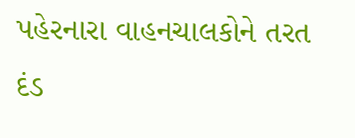પહેરનારા વાહનચાલકોને તરત દંડ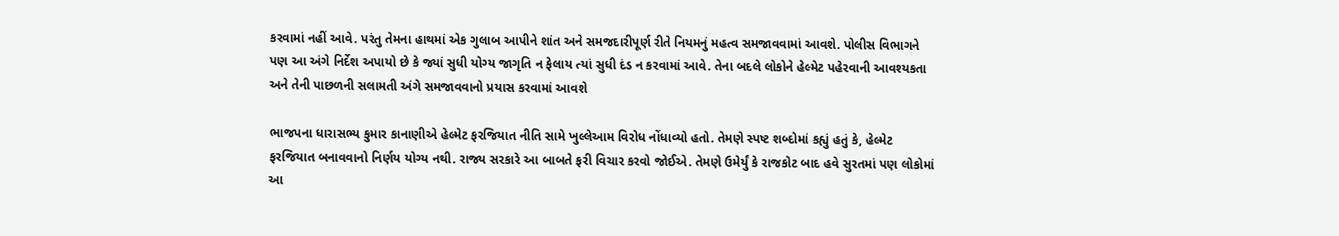કરવામાં નહીં આવે. પરંતુ તેમના હાથમાં એક ગુલાબ આપીને શાંત અને સમજદારીપૂર્ણ રીતે નિયમનું મહત્વ સમજાવવામાં આવશે. પોલીસ વિભાગને પણ આ અંગે નિર્દેશ અપાયો છે કે જ્યાં સુધી યોગ્ય જાગૃતિ ન ફેલાય ત્યાં સુધી દંડ ન કરવામાં આવે. તેના બદલે લોકોને હેલ્મેટ પહેરવાની આવશ્યકતા અને તેની પાછળની સલામતી અંગે સમજાવવાનો પ્રયાસ કરવામાં આવશે

ભાજપના ધારાસભ્ય કુમાર કાનાણીએ હેલ્મેટ ફરજિયાત નીતિ સામે ખુલ્લેઆમ વિરોધ નોંધાવ્યો હતો. તેમણે સ્પષ્ટ શબ્દોમાં કહ્યું હતું કે, હેલ્મેટ ફરજિયાત બનાવવાનો નિર્ણય યોગ્ય નથી. રાજ્ય સરકારે આ બાબતે ફરી વિચાર કરવો જોઈએ. તેમણે ઉમેર્યું કે રાજકોટ બાદ હવે સુરતમાં પણ લોકોમાં આ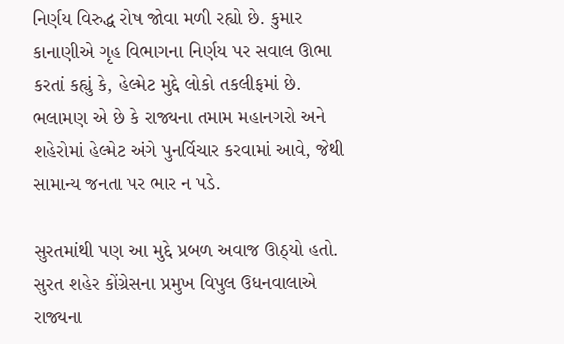નિર્ણય વિરુદ્ધ રોષ જોવા મળી રહ્યો છે. કુમાર કાનાણીએ ગૃહ વિભાગના નિર્ણય પર સવાલ ઊભા કરતાં કહ્યું કે, હેલ્મેટ મુદ્દે લોકો તકલીફમાં છે. ભલામણ એ છે કે રાજ્યના તમામ મહાનગરો અને શહેરોમાં હેલ્મેટ અંગે પુનર્વિચાર કરવામાં આવે, જેથી સામાન્ય જનતા પર ભાર ન પડે.

સુરતમાંથી પણ આ મુદ્દે પ્રબળ અવાજ ઊઠ્યો હતો. સુરત શહેર કોંગ્રેસના પ્રમુખ વિપુલ ઉધનવાલાએ રાજ્યના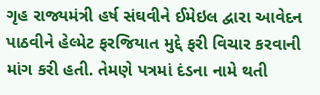ગૃહ રાજ્યમંત્રી હર્ષ સંઘવીને ઈમેઇલ દ્વારા આવેદન પાઠવીને હેલ્મેટ ફરજિયાત મુદ્દે ફરી વિચાર કરવાની માંગ કરી હતી. તેમણે પત્રમાં દંડના નામે થતી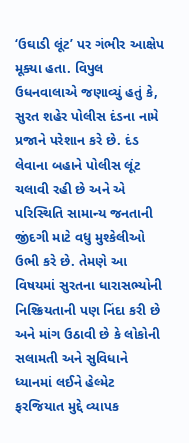‘ઉઘાડી લૂંટ’ પર ગંભીર આક્ષેપ મૂક્યા હતા. વિપુલ ઉધનવાલાએ જણાવ્યું હતું કે, સુરત શહેર પોલીસ દંડના નામે પ્રજાને પરેશાન કરે છે. દંડ લેવાના બહાને પોલીસ લૂંટ ચલાવી રહી છે અને એ પરિસ્થિતિ સામાન્ય જનતાની જીંદગી માટે વધુ મુશ્કેલીઓ ઉભી કરે છે. તેમણે આ વિષયમાં સુરતના ધારાસભ્યોની નિશ્ક્રિયતાની પણ નિંદા કરી છે અને માંગ ઉઠાવી છે કે લોકોની સલામતી અને સુવિધાને ધ્યાનમાં લઈને હેલ્મેટ ફરજિયાત મુદ્દે વ્યાપક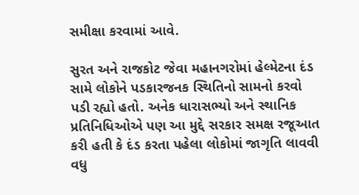સમીક્ષા કરવામાં આવે.

સુરત અને રાજકોટ જેવા મહાનગરોમાં હેલ્મેટના દંડ સામે લોકોને પડકારજનક સ્થિતિનો સામનો કરવો પડી રહ્યો હતો. અનેક ધારાસભ્યો અને સ્થાનિક પ્રતિનિધિઓએ પણ આ મુદ્દે સરકાર સમક્ષ રજૂઆત કરી હતી કે દંડ કરતા પહેલા લોકોમાં જાગૃતિ લાવવી વધુ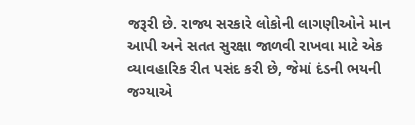જરૂરી છે. રાજ્ય સરકારે લોકોની લાગણીઓને માન આપી અને સતત સુરક્ષા જાળવી રાખવા માટે એક વ્યાવહારિક રીત પસંદ કરી છે, જેમાં દંડની ભયની જગ્યાએ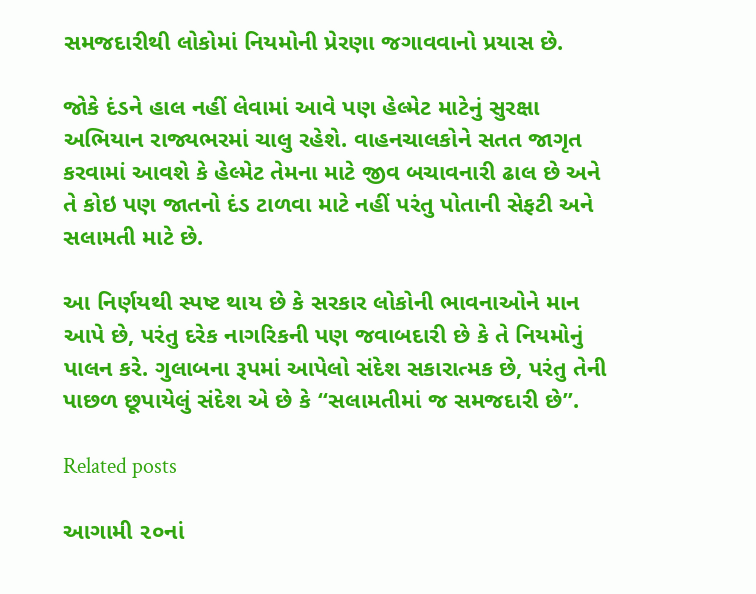સમજદારીથી લોકોમાં નિયમોની પ્રેરણા જગાવવાનો પ્રયાસ છે.

જોકે દંડને હાલ નહીં લેવામાં આવે પણ હેલ્મેટ માટેનું સુરક્ષા અભિયાન રાજ્યભરમાં ચાલુ રહેશે. વાહનચાલકોને સતત જાગૃત કરવામાં આવશે કે હેલ્મેટ તેમના માટે જીવ બચાવનારી ઢાલ છે અને તે કોઇ પણ જાતનો દંડ ટાળવા માટે નહીં પરંતુ પોતાની સેફટી અને સલામતી માટે છે.

આ નિર્ણયથી સ્પષ્ટ થાય છે કે સરકાર લોકોની ભાવનાઓને માન આપે છે, પરંતુ દરેક નાગરિકની પણ જવાબદારી છે કે તે નિયમોનું પાલન કરે. ગુલાબના રૂપમાં આપેલો સંદેશ સકારાત્મક છે, પરંતુ તેની પાછળ છૂપાયેલું સંદેશ એ છે કે “સલામતીમાં જ સમજદારી છે”.

Related posts

આગામી ૨૦નાં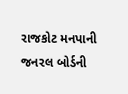રાજકોટ મનપાની જનરલ બોર્ડની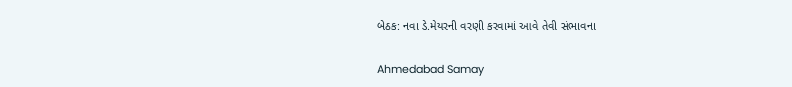બેઠક: નવા ડે.મેયરની વરણી કરવામાં આવે તેવી સંભાવના

Ahmedabad Samay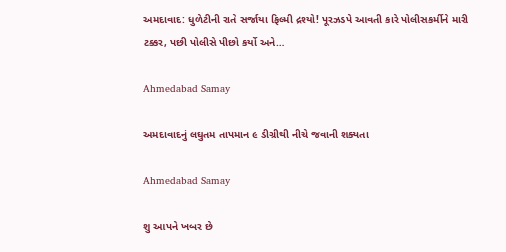અમદાવાદ: ધુળેટીની રાતે સર્જાયા ફિલ્મી દ્રશ્યો! પૂરઝડપે આવતી કારે પોલીસકર્મીને મારી ટક્કર, પછી પોલીસે પીછો કર્યો અને…

Ahmedabad Samay

અમદાવાદનું લઘુતમ તાપમાન ૯ ડીગ્રીથી નીચે જવાની શક્યતા

Ahmedabad Samay

શુ આપને ખબર છે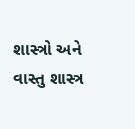શાસ્ત્રો અને વાસ્તુ શાસ્ત્ર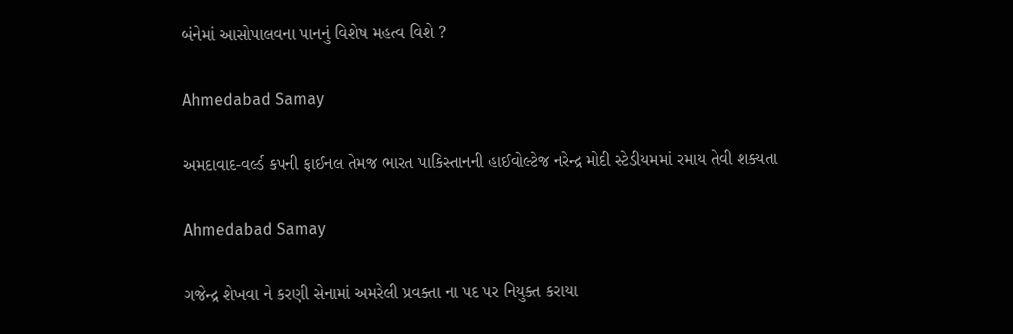બંનેમાં આસોપાલવના પાનનું વિશેષ મહત્વ વિશે ?

Ahmedabad Samay

અમદાવાદ-વર્લ્ડ કપની ફાઈનલ તેમજ ભારત પાકિસ્તાનની હાઈવોલ્ટેજ નરેન્દ્ર મોદી સ્ટેડીયમમાં રમાય તેવી શક્યતા

Ahmedabad Samay

ગજેન્દ્ર શેખવા ને કરણી સેનામાં અમરેલી પ્રવક્તા ના પદ પર નિયુક્ત કરાયા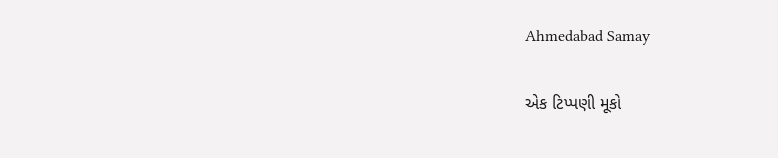Ahmedabad Samay

એક ટિપ્પણી મૂકો